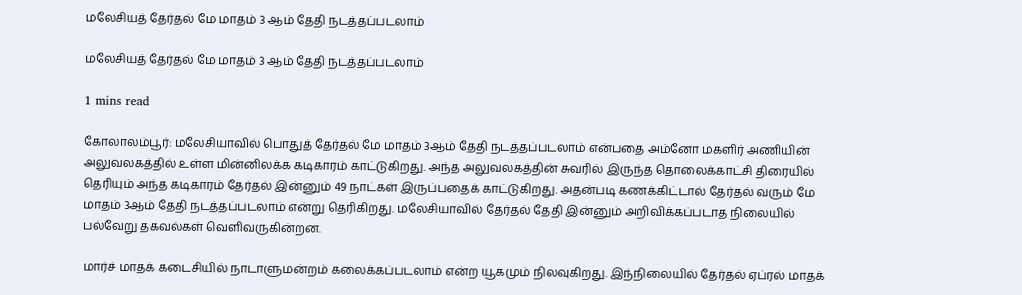மலேசியத் தேர்தல் மே மாதம் 3 ஆம் தேதி நடத்தப்படலாம்

மலேசியத் தேர்தல் மே மாதம் 3 ஆம் தேதி நடத்தப்படலாம்

1 mins read

கோலாலம்பூர்: மலேசியாவில் பொதுத் தேர்தல் மே மாதம் 3ஆம் தேதி நடத்தப்படலாம் என்பதை அம்னோ மகளிர் அணியின் அலுவலகத்தில் உள்ள மின்னிலக்க கடிகாரம் காட்டுகிறது. அந்த அலுவலகத்தின் சுவரில் இருந்த தொலைக்காட்சி திரையில் தெரியும் அந்த கடிகாரம் தேர்தல் இன்னும் 49 நாட்கள் இருப்பதைக் காட்டுகிறது. அதன்படி கணக்கிட்டால் தேர்தல் வரும் மே மாதம் 3ஆம் தேதி நடத்தப்படலாம் என்று தெரிகிறது. மலேசியாவில் தேர்தல் தேதி இன்னும் அறிவிக்கப்படாத நிலையில் பல்வேறு தகவல்கள் வெளிவருகின்றன.

மார்ச் மாதக் கடைசியில் நாடாளுமன்றம் கலைக்கப்படலாம் என்ற யூகமும் நிலவுகிறது. இந்நிலையில் தேர்தல் ஏப்ரல் மாதக்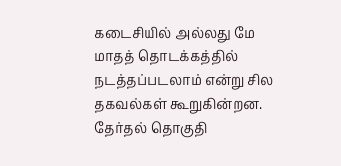கடைசியில் அல்லது மே மாதத் தொடக்கத்தில் நடத்தப்படலாம் என்று சில தகவல்கள் கூறுகின்றன. தேர்தல் தொகுதி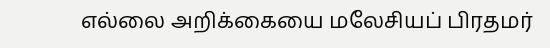எல்லை அறிக்கையை மலேசியப் பிரதமர்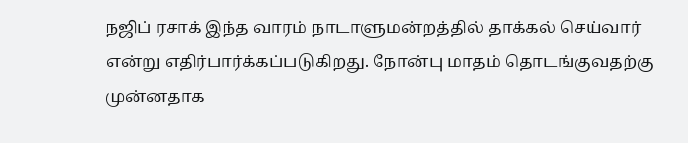நஜிப் ரசாக் இந்த வாரம் நாடாளுமன்றத்தில் தாக்கல் செய்வார் என்று எதிர்பார்க்கப்படுகிறது. நோன்பு மாதம் தொடங்குவதற்கு முன்னதாக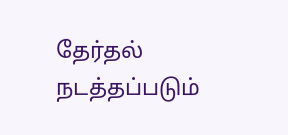தேர்தல் நடத்தப்படும்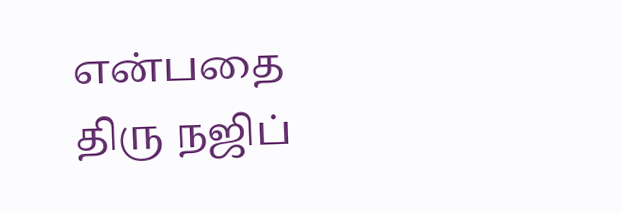என்பதை திரு நஜிப்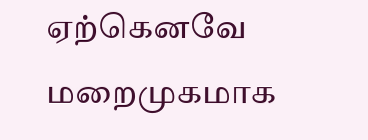ஏற்கெனவே மறைமுகமாக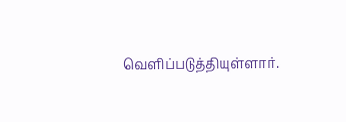வெளிப்படுத்தியுள்ளார்.